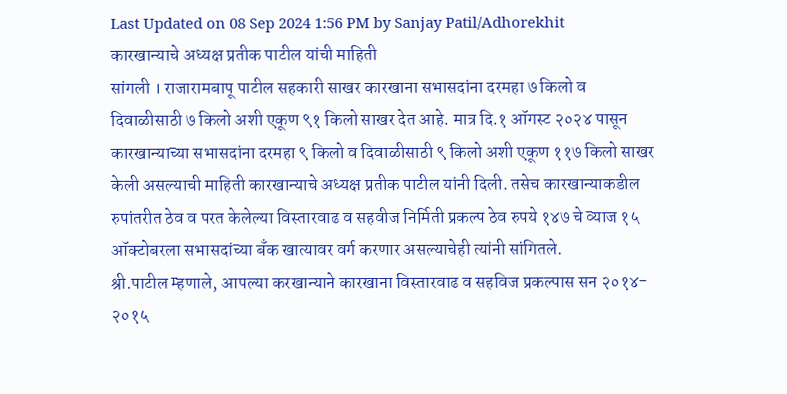Last Updated on 08 Sep 2024 1:56 PM by Sanjay Patil/Adhorekhit
कारखान्याचे अध्यक्ष प्रतीक पाटील यांची माहिती
सांगली । राजारामबापू पाटील सहकारी साखर कारखाना सभासदांना दरमहा ७ किलो व दिवाळीसाठी ७ किलो अशी एकूण ९१ किलो साखर देत आहे. मात्र दि.१ ऑगस्ट २०२४ पासून कारखान्याच्या सभासदांना दरमहा ९ किलो व दिवाळीसाठी ९ किलो अशी एकूण ११७ किलो साखर केली असल्याची माहिती कारखान्याचे अध्यक्ष प्रतीक पाटील यांनी दिली. तसेच कारखान्याकडील रुपांतरीत ठेव व परत केलेल्या विस्तारवाढ व सहवीज निर्मिती प्रकल्प ठेव रुपये १४७ चे व्याज १५ ऑक्टोबरला सभासदांच्या बँक खात्यावर वर्ग करणार असल्याचेही त्यांनी सांगितले.
श्री.पाटील म्हणाले, आपल्या करखान्याने कारखाना विस्तारवाढ व सहविज प्रकल्पास सन २०१४- २०१५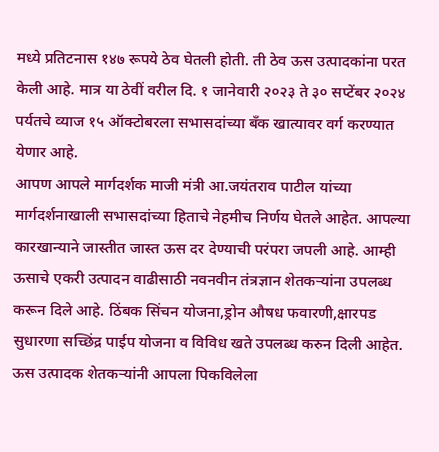मध्ये प्रतिटनास १४७ रूपये ठेव घेतली होती. ती ठेव ऊस उत्पादकांना परत केली आहे. मात्र या ठेवीं वरील दि. १ जानेवारी २०२३ ते ३० सप्टेंबर २०२४ पर्यतचे व्याज १५ ऑक्टोबरला सभासदांच्या बँक खात्यावर वर्ग करण्यात येणार आहे.
आपण आपले मार्गदर्शक माजी मंत्री आ.जयंतराव पाटील यांच्या मार्गदर्शनाखाली सभासदांच्या हिताचे नेहमीच निर्णय घेतले आहेत. आपल्या कारखान्याने जास्तीत जास्त ऊस दर देण्याची परंपरा जपली आहे. आम्ही ऊसाचे एकरी उत्पादन वाढीसाठी नवनवीन तंत्रज्ञान शेतकऱ्यांना उपलब्ध करून दिले आहे. ठिंबक सिंचन योजना,ड्रोन औषध फवारणी,क्षारपड सुधारणा सच्छिंद्र पाईप योजना व विविध खते उपलब्ध करुन दिली आहेत. ऊस उत्पादक शेतकऱ्यांनी आपला पिकविलेला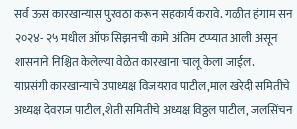सर्व ऊस कारखान्यास पुरवठा करून सहकार्य करावे. गळीत हंगाम सन २०२४- २५ मधील ऑफ सिझनची कामे अंतिम टप्प्यात आली असून शासनाने निश्चित केलेल्या वेळेत कारखाना चालू केला जाईल.
याप्रसंगी कारखान्याचे उपाध्यक्ष विजयराव पाटील,माल खरेदी समितीचे अध्यक्ष देवराज पाटील,शेती समितीचे अध्यक्ष विठ्ठल पाटील, जलसिंचन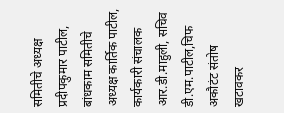समितीचे अध्यक्ष प्रदीपकुमार पाटील, बांधकाम समितीचे अध्यक्ष कार्तिक पाटील, कार्यकारी संचालक आर.डी.माहुली, सचिव डी.एम.पाटील,चिफ अकौटंट संतोष खटावकर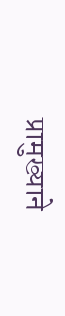प्रामुख्याने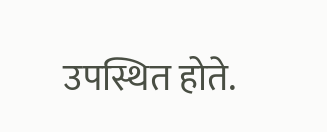उपस्थित होते.